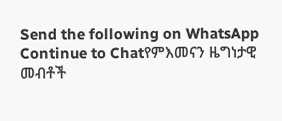Send the following on WhatsApp
Continue to Chatየምእመናን ዜግነታዊ መብቶች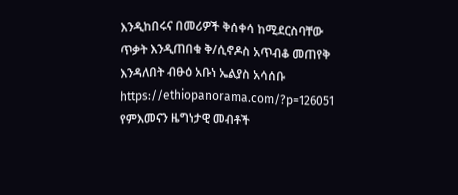እንዲከበሩና በመሪዎች ቅሰቀሳ ከሚደርስባቸው ጥቃት እንዲጠበቁ ቅ/ሲኖዶስ አጥብቆ መጠየቅ እንዳለበት ብፁዕ አቡነ ኤልያስ አሳሰቡ https://ethiopanorama.com/?p=126051
የምእመናን ዜግነታዊ መብቶች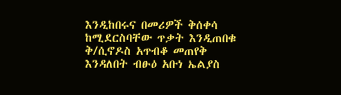እንዲከበሩና በመሪዎች ቅሰቀሳ ከሚደርስባቸው ጥቃት እንዲጠበቁ ቅ/ሲኖዶስ አጥብቆ መጠየቅ እንዳለበት ብፁዕ አቡነ ኤልያስ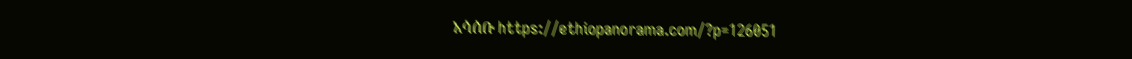አሳሰቡ https://ethiopanorama.com/?p=126051